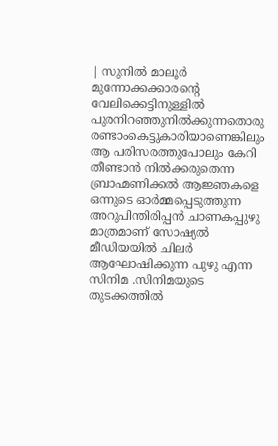| സുനിൽ മാലൂർ
മുന്നോക്കക്കാരന്റെ വേലിക്കെട്ടിനുള്ളിൽ പുരനിറഞ്ഞുനിൽക്കുന്നതൊരു രണ്ടാംകെട്ടുകാരിയാണെങ്കിലും ആ പരിസരത്തുപോലും കേറി തീണ്ടാൻ നിൽക്കരുതെന്ന ബ്രാഹ്മണിക്കൽ ആജ്ഞകളെ ഒന്നുടെ ഓർമ്മപ്പെടുത്തുന്ന അറുപിന്തിരിപ്പൻ ചാണകപ്പുഴു മാത്രമാണ് സോഷ്യൽ മീഡിയയിൽ ചിലർ ആഘോഷിക്കുന്ന പുഴു എന്ന സിനിമ .സിനിമയുടെ തുടക്കത്തിൽ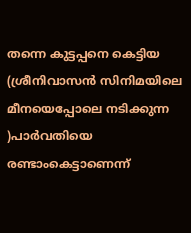തന്നെ കുട്ടപ്പനെ കെട്ടിയ (ശ്രീനിവാസൻ സിനിമയിലെ മീനയെപ്പോലെ നടിക്കുന്ന )പാർവതിയെ രണ്ടാംകെട്ടാണെന്ന്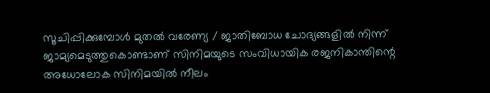സൂചിപ്പിക്കുമ്പോൾ മുതൽ വരേണ്യ / ജാതിബോധ ചോദ്യങ്ങളിൽ നിന്ന് ജാമ്യമെടുത്തുകൊണ്ടാണ് സിനിമയുടെ സംവിധായിക രജനികാന്തിന്റെ അധോലോക സിനിമയിൽ നീലം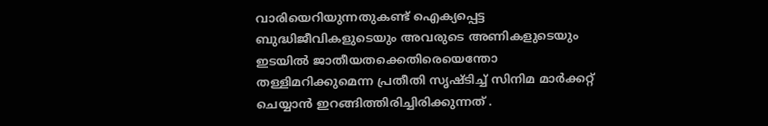വാരിയെറിയുന്നതുകണ്ട് ഐക്യപ്പെട്ട ബുദ്ധിജീവികളുടെയും അവരുടെ അണികളുടെയും ഇടയിൽ ജാതീയതക്കെതിരെയെന്തോ തള്ളിമറിക്കുമെന്ന പ്രതീതി സൃഷ്ടിച്ച് സിനിമ മാർക്കറ്റ് ചെയ്യാൻ ഇറങ്ങിത്തിരിച്ചിരിക്കുന്നത് .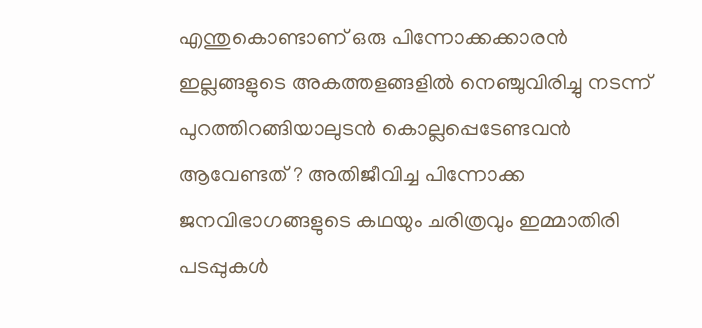എന്തുകൊണ്ടാണ് ഒരു പിന്നോക്കക്കാരൻ ഇല്ലങ്ങളുടെ അകത്തളങ്ങളിൽ നെഞ്ചുവിരിച്ചു നടന്ന് പുറത്തിറങ്ങിയാലുടൻ കൊല്ലപ്പെടേണ്ടവൻ ആവേണ്ടത് ? അതിജീവിച്ച പിന്നോക്ക ജനവിഭാഗങ്ങളുടെ കഥയും ചരിത്രവും ഇമ്മാതിരി പടപ്പുകൾ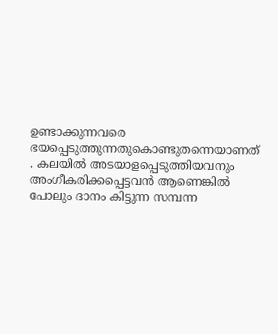ഉണ്ടാക്കുന്നവരെ ഭയപ്പെടുത്തുന്നതുകൊണ്ടുതന്നെയാണത് . കലയിൽ അടയാളപ്പെടുത്തിയവനും അംഗീകരിക്കപ്പെട്ടവൻ ആണെങ്കിൽ പോലും ദാനം കിട്ടുന്ന സമ്പന്ന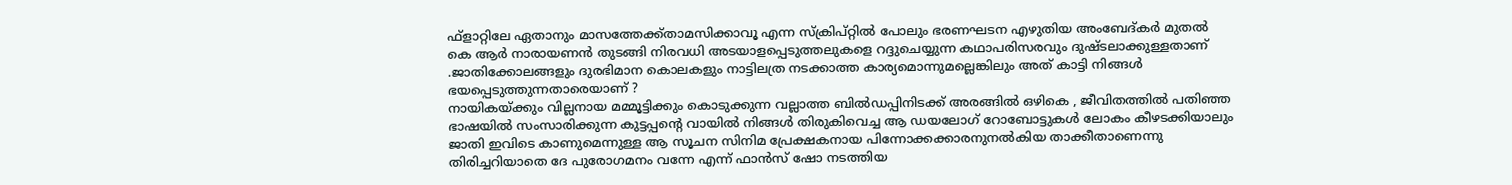ഫ്ളാറ്റിലേ ഏതാനും മാസത്തേക്ക്താമസിക്കാവൂ എന്ന സ്ക്രിപ്റ്റിൽ പോലും ഭരണഘടന എഴുതിയ അംബേദ്കർ മുതൽ കെ ആർ നാരായണൻ തുടങ്ങി നിരവധി അടയാളപ്പെടുത്തലുകളെ റദ്ദുചെയ്യുന്ന കഥാപരിസരവും ദുഷ്ടലാക്കുള്ളതാണ് .ജാതിക്കോലങ്ങളും ദുരഭിമാന കൊലകളും നാട്ടിലത്ര നടക്കാത്ത കാര്യമൊന്നുമല്ലെങ്കിലും അത് കാട്ടി നിങ്ങൾ ഭയപ്പെടുത്തുന്നതാരെയാണ് ?
നായികയ്ക്കും വില്ലനായ മമ്മൂട്ടിക്കും കൊടുക്കുന്ന വല്ലാത്ത ബിൽഡപ്പിനിടക്ക് അരങ്ങിൽ ഒഴികെ , ജീവിതത്തിൽ പതിഞ്ഞ ഭാഷയിൽ സംസാരിക്കുന്ന കുട്ടപ്പന്റെ വായിൽ നിങ്ങൾ തിരുകിവെച്ച ആ ഡയലോഗ് റോബോട്ടുകൾ ലോകം കീഴടക്കിയാലും ജാതി ഇവിടെ കാണുമെന്നുള്ള ആ സൂചന സിനിമ പ്രേക്ഷകനായ പിന്നോക്കക്കാരനുനൽകിയ താക്കീതാണെന്നു തിരിച്ചറിയാതെ ദേ പുരോഗമനം വന്നേ എന്ന് ഫാൻസ് ഷോ നടത്തിയ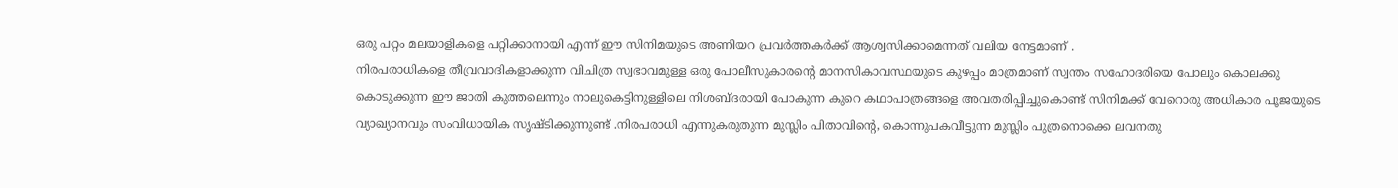ഒരു പറ്റം മലയാളികളെ പറ്റിക്കാനായി എന്ന് ഈ സിനിമയുടെ അണിയറ പ്രവർത്തകർക്ക് ആശ്വസിക്കാമെന്നത് വലിയ നേട്ടമാണ് .
നിരപരാധികളെ തീവ്രവാദികളാക്കുന്ന വിചിത്ര സ്വഭാവമുള്ള ഒരു പോലീസുകാരന്റെ മാനസികാവസ്ഥയുടെ കുഴപ്പം മാത്രമാണ് സ്വന്തം സഹോദരിയെ പോലും കൊലക്കു കൊടുക്കുന്ന ഈ ജാതി കുത്തലെന്നും നാലുകെട്ടിനുള്ളിലെ നിശബ്ദരായി പോകുന്ന കുറെ കഥാപാത്രങ്ങളെ അവതരിപ്പിച്ചുകൊണ്ട് സിനിമക്ക് വേറൊരു അധികാര പൂജയുടെ വ്യാഖ്യാനവും സംവിധായിക സൃഷ്ടിക്കുന്നുണ്ട് .നിരപരാധി എന്നുകരുതുന്ന മുസ്ലിം പിതാവിന്റെ, കൊന്നുപകവീട്ടുന്ന മുസ്ലിം പുത്രനൊക്കെ ലവനതു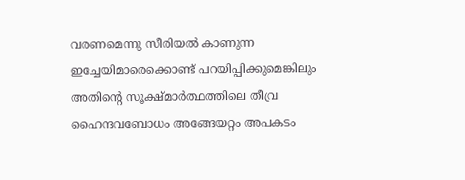വരണമെന്നു സീരിയൽ കാണുന്ന ഇച്ചേയിമാരെക്കൊണ്ട് പറയിപ്പിക്കുമെങ്കിലും അതിന്റെ സൂക്ഷ്മാർത്ഥത്തിലെ തീവ്ര ഹൈന്ദവബോധം അങ്ങേയറ്റം അപകടം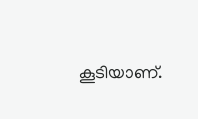കൂടിയാണ്.